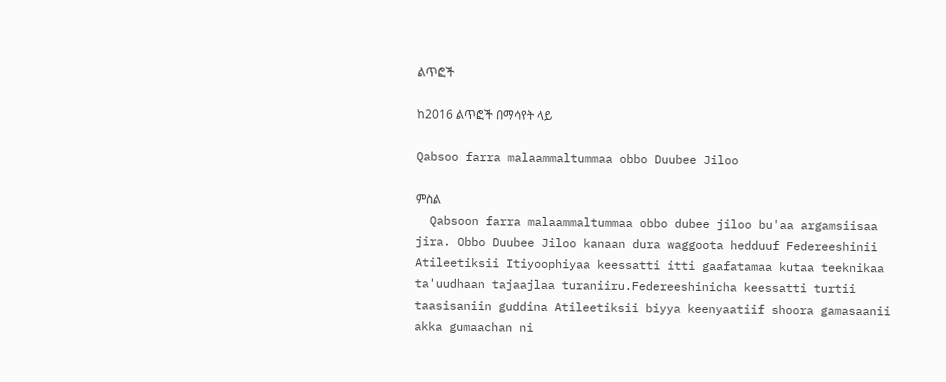ልጥፎች

ከ2016 ልጥፎች በማሳየት ላይ

Qabsoo farra malaammaltummaa obbo Duubee Jiloo

ምስል
  Qabsoon farra malaammaltummaa obbo dubee jiloo bu'aa argamsiisaa jira. Obbo Duubee Jiloo kanaan dura waggoota hedduuf Federeeshinii Atileetiksii Itiyoophiyaa keessatti itti gaafatamaa kutaa teeknikaa ta'uudhaan tajaajlaa turaniiru.Federeeshinicha keessatti turtii taasisaniin guddina Atileetiksii biyya keenyaatiif shoora gamasaanii akka gumaachan ni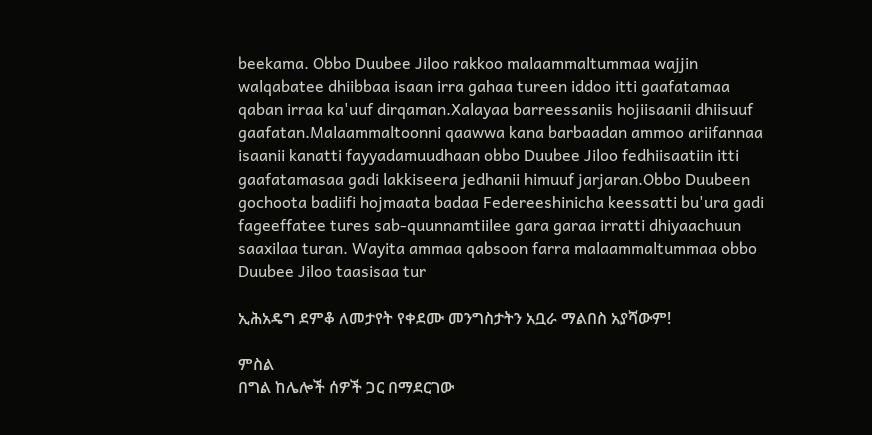beekama. Obbo Duubee Jiloo rakkoo malaammaltummaa wajjin walqabatee dhiibbaa isaan irra gahaa tureen iddoo itti gaafatamaa qaban irraa ka'uuf dirqaman.Xalayaa barreessaniis hojiisaanii dhiisuuf gaafatan.Malaammaltoonni qaawwa kana barbaadan ammoo ariifannaa isaanii kanatti fayyadamuudhaan obbo Duubee Jiloo fedhiisaatiin itti gaafatamasaa gadi lakkiseera jedhanii himuuf jarjaran.Obbo Duubeen gochoota badiifi hojmaata badaa Federeeshinicha keessatti bu'ura gadi fageeffatee tures sab-quunnamtiilee gara garaa irratti dhiyaachuun saaxilaa turan. Wayita ammaa qabsoon farra malaammaltummaa obbo Duubee Jiloo taasisaa tur

ኢሕአዴግ ደምቆ ለመታየት የቀደሙ መንግስታትን አቧራ ማልበስ አያሻውም!

ምስል
በግል ከሌሎች ሰዎች ጋር በማደርገው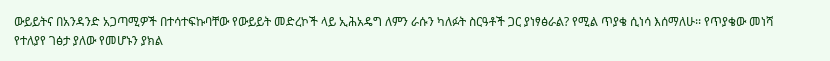ውይይትና በአንዳንድ አጋጣሚዎች በተሳተፍኩባቸው የውይይት መድረኮች ላይ ኢሕአዴግ ለምን ራሱን ካለፉት ስርዓቶች ጋር ያነፃፅራል? የሚል ጥያቄ ሲነሳ እሰማለሁ፡፡ የጥያቄው መነሻ የተለያየ ገፅታ ያለው የመሆኑን ያክል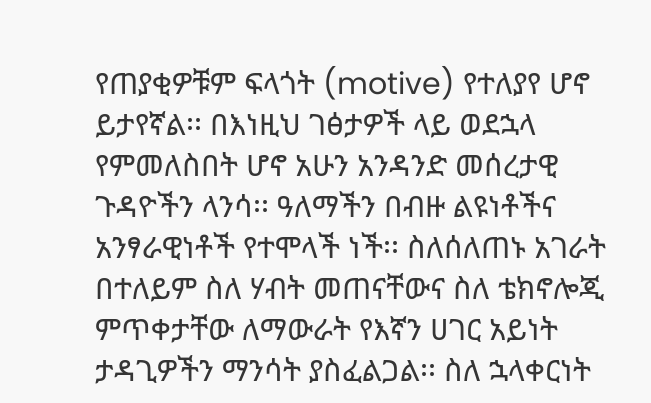የጠያቂዎቹም ፍላጎት (motive) የተለያየ ሆኖ ይታየኛል፡፡ በእነዚህ ገፅታዎች ላይ ወደኋላ የምመለስበት ሆኖ አሁን አንዳንድ መሰረታዊ ጉዳዮችን ላንሳ፡፡ ዓለማችን በብዙ ልዩነቶችና አንፃራዊነቶች የተሞላች ነች፡፡ ስለሰለጠኑ አገራት በተለይም ስለ ሃብት መጠናቸውና ስለ ቴክኖሎጂ ምጥቀታቸው ለማውራት የእኛን ሀገር አይነት ታዳጊዎችን ማንሳት ያስፈልጋል፡፡ ስለ ኋላቀርነት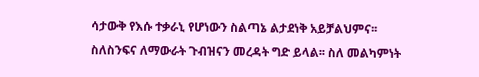ሳታውቅ የእሱ ተቃራኒ የሆነውን ስልጣኔ ልታደነቅ አይቻልህምና፡፡ ስለስንፍና ለማውራት ጉብዝናን መረዳት ግድ ይላል፡፡ ስለ መልካምነት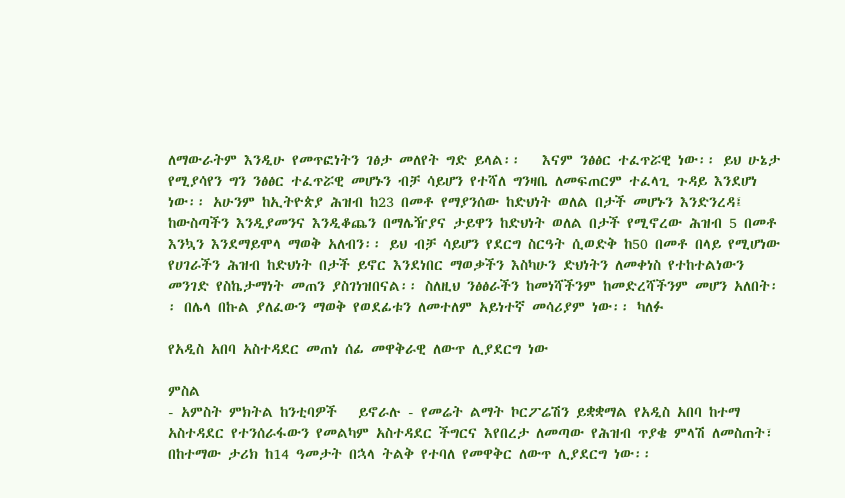ለማውራትም እንዲሁ የመጥፎነትን ገፅታ መለየት ግድ ይላል፡፡   እናም ንፅፅር ተፈጥሯዊ ነው፡፡ ይህ ሁኔታ የሚያሳየን ግን ንፅፅር ተፈጥሯዊ መሆኑን ብቻ ሳይሆን የተሻለ ግንዛቤ ለመፍጠርም ተፈላጊ ጉዳይ እንደሆነ ነው፡፡ አሁንም ከኢትዮጵያ ሕዝብ ከ23 በመቶ የማያንሰው ከድህነት ወለል በታች መሆኑን እንድንረዳ፤ ከውስጣችን እንዲያመንና እንዲቆጨን በማሌዥያና ታይዋን ከድህነት ወለል በታች የሚኖረው ሕዝብ 5 በመቶ እንኳን እንደማይሞላ ማወቅ አለብን፡፡ ይህ ብቻ ሳይሆን የደርግ ስርዓት ሲወድቅ ከ50 በመቶ በላይ የሚሆነው የሀገራችን ሕዝብ ከድህነት በታች ይኖር እንደነበር ማወቃችን እስካሁን ድህነትን ለመቀነስ የተከተልነውን መንገድ የስኬታማነት መጠን ያስገነዝበናል፡፡ ስለዚህ ንፅፅራችን ከመነሻችንም ከመድረሻችንም መሆን አለበት፡፡ በሌላ በኩል ያለፈውን ማወቅ የወደፊቱን ለመተለም አይነተኛ መሳሪያም ነው፡፡ ካለፉ

የአዲስ አበባ አስተዳደር መጠነ ሰፊ መዋቅራዊ ለውጥ ሊያደርግ ነው

ምስል
- አምስት ምክትል ከንቲባዎች   ይኖራሉ - የመሬት ልማት ኮርፖሬሽን ይቋቋማል የአዲስ አበባ ከተማ አስተዳደር የተንሰራፋውን የመልካም አስተዳደር ችግርና እየበረታ ለመጣው የሕዝብ ጥያቄ ምላሽ ለመስጠት፣ በከተማው ታሪክ ከ14 ዓመታት በኋላ ትልቅ የተባለ የመዋቅር ለውጥ ሊያደርግ ነው፡፡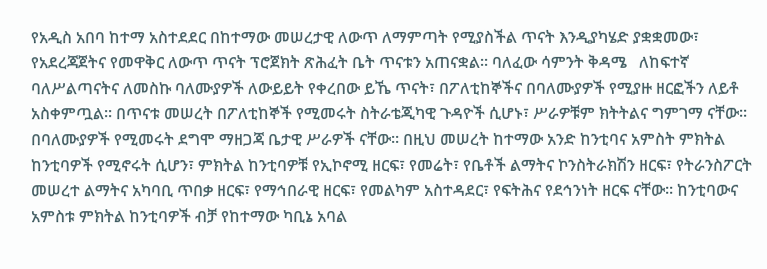የአዲስ አበባ ከተማ አስተደደር በከተማው መሠረታዊ ለውጥ ለማምጣት የሚያስችል ጥናት እንዲያካሄድ ያቋቋመው፣ የአደረጃጀትና የመዋቅር ለውጥ ጥናት ፕሮጀክት ጽሕፈት ቤት ጥናቱን አጠናቋል፡፡ ባለፈው ሳምንት ቅዳሜ   ለከፍተኛ ባለሥልጣናትና ለመስኩ ባለሙያዎች ለውይይት የቀረበው ይኼ ጥናት፣ በፖለቲከኞችና በባለሙያዎች የሚያዙ ዘርፎችን ለይቶ አስቀምጧል፡፡ በጥናቱ መሠረት በፖለቲከኞች የሚመሩት ስትራቴጂካዊ ጉዳዮች ሲሆኑ፣ ሥራዎቹም ክትትልና ግምገማ ናቸው፡፡ በባለሙያዎች የሚመሩት ደግሞ ማዘጋጃ ቤታዊ ሥራዎች ናቸው፡፡ በዚህ መሠረት ከተማው አንድ ከንቲባና አምስት ምክትል ከንቲባዎች የሚኖሩት ሲሆን፣ ምክትል ከንቲባዎቹ የኢኮኖሚ ዘርፍ፣ የመሬት፣ የቤቶች ልማትና ኮንስትራክሽን ዘርፍ፣ የትራንስፖርት መሠረተ ልማትና አካባቢ ጥበቃ ዘርፍ፣ የማኅበራዊ ዘርፍ፣ የመልካም አስተዳደር፣ የፍትሕና የደኅንነት ዘርፍ ናቸው፡፡ ከንቲባውና አምስቱ ምክትል ከንቲባዎች ብቻ የከተማው ካቢኔ አባል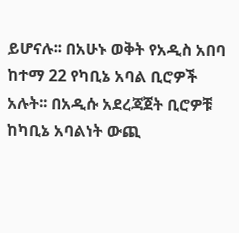ይሆናሉ፡፡ በአሁኑ ወቅት የአዲስ አበባ ከተማ 22 የካቢኔ አባል ቢሮዎች አሉት፡፡ በአዲሱ አደረጃጀት ቢሮዎቹ ከካቢኔ አባልነት ውጪ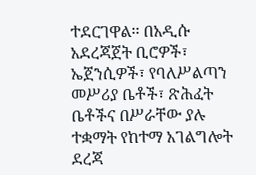ተደርገዋል፡፡ በአዲሱ አደረጃጀት ቢሮዎች፣ ኤጀንሲዎች፣ የባለሥልጣን መሥሪያ ቤቶች፣ ጽሕፈት ቤቶችና በሥራቸው ያሉ ተቋማት የከተማ አገልግሎት ደረጃ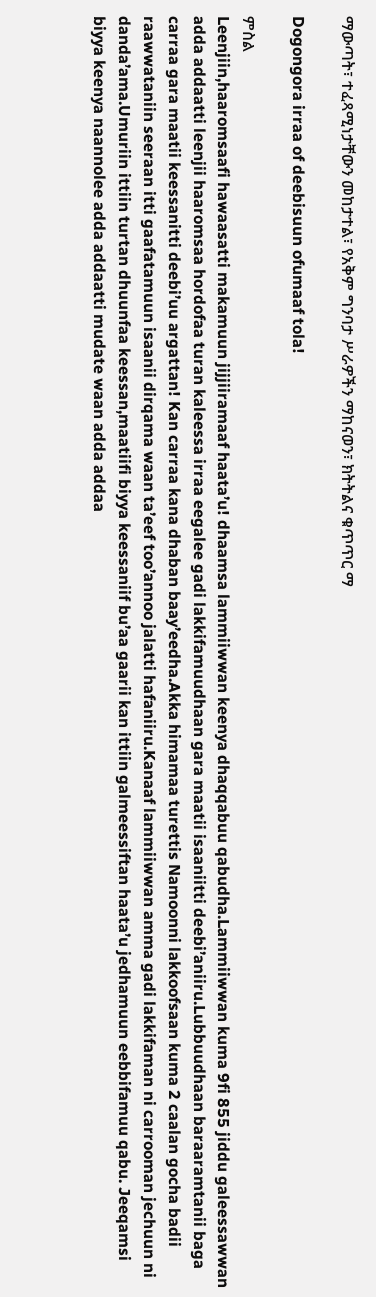ማውጣት፣ ተፈጻሚነታቸውን መከታተል፣ የአቅም ግንባታ ሥራዎችን ማከናወን፣ ክትትልና ቁጥጥር ማ

Dogongora irraa of deebisuun ofumaaf tola!

ምስል
Leenjiin,haaromsaafi hawaasatti makamuun jijjiiramaaf haata’u! dhaamsa lammiiwwan keenya dhaqqabuu qabudha.Lammiiwwan kuma 9fi 855 jiddu galeessawwan adda addaatti leenjii haaromsaa hordofaa turan kaleessa irraa eegalee gadi lakkifamuudhaan gara maatii isaaniitti deebi’aniiru.Lubbuudhaan baraaramtanii baga carraa gara maatii keessanitti deebi’uu argattan! Kan carraa kana dhaban baay’eedha.Akka himamaa turettis Namoonni lakkoofsaan kuma 2 caalan gocha badii raawwataniin seeraan itti gaafatamuun isaanii dirqama waan ta’eef too’annoo jalatti hafaniiru.Kanaaf lammiiwwan amma gadi lakkifaman ni carrooman jechuun ni danda’ama.Umuriin ittiin turtan dhuunfaa keessan,maatiifi biyya keessaniif bu’aa gaarii kan ittiin galmeessiftan haata’u jedhamuun eebbifamuu qabu. Jeeqamsi biyya keenya naannolee adda addaatti mudate waan adda addaa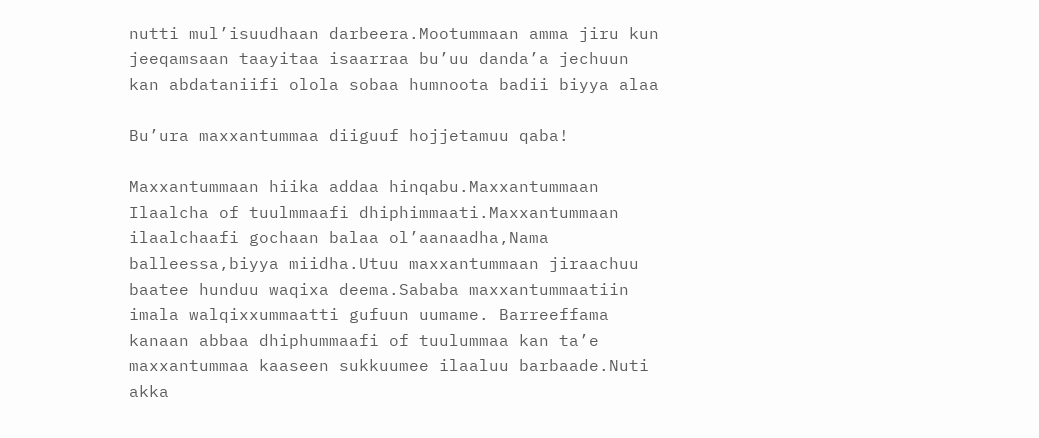nutti mul’isuudhaan darbeera.Mootummaan amma jiru kun jeeqamsaan taayitaa isaarraa bu’uu danda’a jechuun kan abdataniifi olola sobaa humnoota badii biyya alaa

Bu’ura maxxantummaa diiguuf hojjetamuu qaba!

Maxxantummaan hiika addaa hinqabu.Maxxantummaan Ilaalcha of tuulmmaafi dhiphimmaati.Maxxantummaan ilaalchaafi gochaan balaa ol’aanaadha,Nama balleessa,biyya miidha.Utuu maxxantummaan jiraachuu baatee hunduu waqixa deema.Sababa maxxantummaatiin imala walqixxummaatti gufuun uumame. Barreeffama kanaan abbaa dhiphummaafi of tuulummaa kan ta’e maxxantummaa kaaseen sukkuumee ilaaluu barbaade.Nuti akka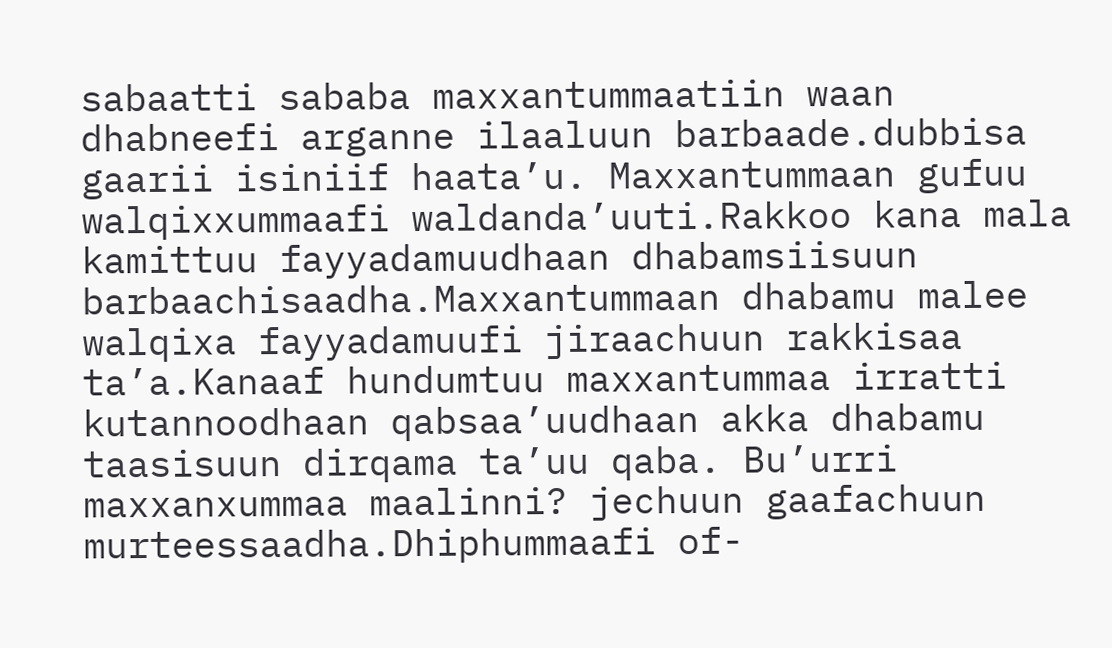sabaatti sababa maxxantummaatiin waan dhabneefi arganne ilaaluun barbaade.dubbisa gaarii isiniif haata’u. Maxxantummaan gufuu walqixxummaafi waldanda’uuti.Rakkoo kana mala kamittuu fayyadamuudhaan dhabamsiisuun barbaachisaadha.Maxxantummaan dhabamu malee walqixa fayyadamuufi jiraachuun rakkisaa ta’a.Kanaaf hundumtuu maxxantummaa irratti kutannoodhaan qabsaa’uudhaan akka dhabamu taasisuun dirqama ta’uu qaba. Bu’urri maxxanxummaa maalinni? jechuun gaafachuun murteessaadha.Dhiphummaafi of-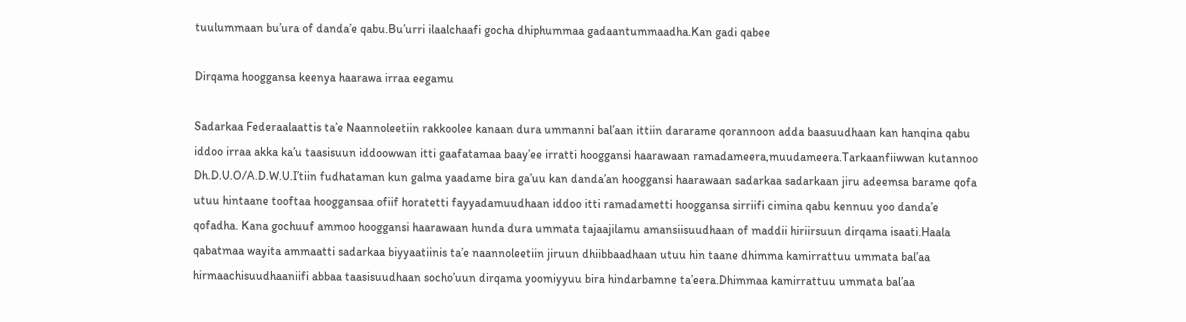tuulummaan bu’ura of danda’e qabu.Bu’urri ilaalchaafi gocha dhiphummaa gadaantummaadha.Kan gadi qabee

Dirqama hooggansa keenya haarawa irraa eegamu

Sadarkaa Federaalaattis ta’e Naannoleetiin rakkoolee kanaan dura ummanni bal’aan ittiin dararame qorannoon adda baasuudhaan kan hanqina qabu iddoo irraa akka ka’u taasisuun iddoowwan itti gaafatamaa baay’ee irratti hooggansi haarawaan ramadameera,muudameera.Tarkaanfiiwwan kutannoo Dh.D.U.O/A.D.W.U.I’tiin fudhataman kun galma yaadame bira ga’uu kan danda’an hooggansi haarawaan sadarkaa sadarkaan jiru adeemsa barame qofa utuu hintaane tooftaa hooggansaa ofiif horatetti fayyadamuudhaan iddoo itti ramadametti hooggansa sirriifi cimina qabu kennuu yoo danda’e qofadha. Kana gochuuf ammoo hooggansi haarawaan hunda dura ummata tajaajilamu amansiisuudhaan of maddii hiriirsuun dirqama isaati.Haala qabatmaa wayita ammaatti sadarkaa biyyaatiinis ta’e naannoleetiin jiruun dhiibbaadhaan utuu hin taane dhimma kamirrattuu ummata bal’aa hirmaachisuudhaaniifi abbaa taasisuudhaan socho’uun dirqama yoomiyyuu bira hindarbamne ta’eera.Dhimmaa kamirrattuu ummata bal’aa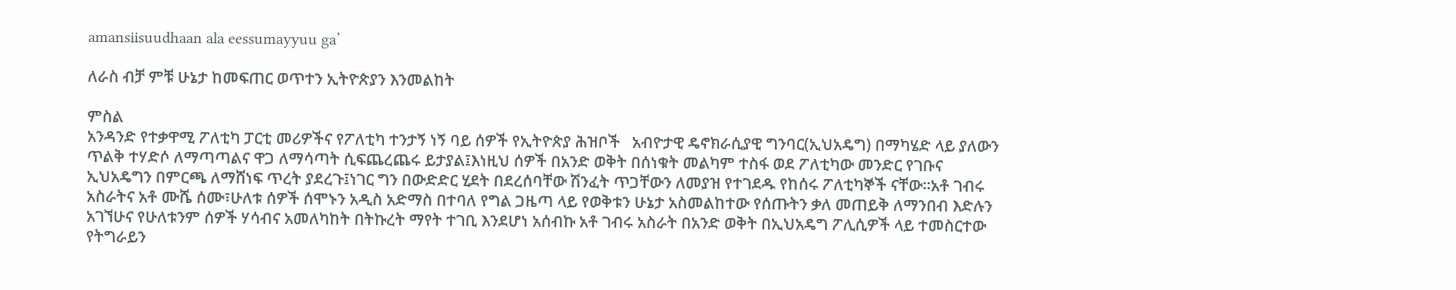amansiisuudhaan ala eessumayyuu ga’

ለራስ ብቻ ምቹ ሁኔታ ከመፍጠር ወጥተን ኢትዮጵያን እንመልከት

ምስል
አንዳንድ የተቃዋሚ ፖለቲካ ፓርቲ መሪዎችና የፖለቲካ ተንታኝ ነኝ ባይ ሰዎች የኢትዮጵያ ሕዝቦች   አብዮታዊ ዴኖክራሲያዊ ግንባር(ኢህአዴግ) በማካሄድ ላይ ያለውን ጥልቅ ተሃድሶ ለማጣጣልና ዋጋ ለማሳጣት ሲፍጨረጨሩ ይታያል፤እነዚህ ሰዎች በአንድ ወቅት በሰነቁት መልካም ተስፋ ወደ ፖለቲካው መንድር የገቡና ኢህአዴግን በምርጫ ለማሸነፍ ጥረት ያደረጉ፤ነገር ግን በውድድር ሂደት በደረሰባቸው ሽንፈት ጥጋቸውን ለመያዝ የተገደዱ የከሰሩ ፖለቲካኞች ናቸው።አቶ ገብሩ አስራትና አቶ ሙሼ ሰሙ፣ሁለቱ ሰዎች ሰሞኑን አዲስ አድማስ በተባለ የግል ጋዜጣ ላይ የወቅቱን ሁኔታ አስመልከተው የሰጡትን ቃለ መጠይቅ ለማንበብ እድሉን አገኘሁና የሁለቱንም ሰዎች ሃሳብና አመለካከት በትኩረት ማየት ተገቢ እንደሆነ አሰብኩ አቶ ገብሩ አስራት በአንድ ወቅት በኢህአዴግ ፖሊሲዎች ላይ ተመስርተው የትግራይን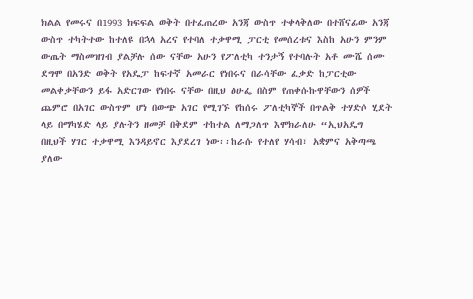ክልል የመሩና በ1993 ክፍፍል ወቅት በተፈጠረው አንጃ ውስጥ ተቀላቅለው በተሸናፊው አንጃ ውስጥ ተካትተው ከተለዩ በኋላ አረና የተባለ ተቃዋሚ ፓርቲ የመሰረቱና እስከ አሁን ምንም ውጤት ማስመዝገብ ያልቻሉ ሰው ናቸው አሁን የፖለቲካ ተንታኝ የተባሉት አቶ ሙሼ ሰሙ ደግሞ በአንድ ወቅት የአዴፓ ከፍተኛ አመራር የነበሩና በራሳቸው ፈቃድ ከፓርቲው መልቀቃቸውን ይፋ አድርገው የነበሩ ናቸው በዚህ ፅሁፌ በስም የጠቀሱኩዋቸውን ሰዎች ጨምሮ በአገር ውስጥም ሆነ በውጭ አገር የሚገኙ የከሰሩ ፖለቲካኞች በጥልቅ ተሃድሶ ሂደት ላይ በማካሄድ ላይ ያሉትን ዘመቻ በቅደም ተከተል ለማጋለጥ እሞክራለሁ “ኢህአዴግ በዚህች ሃገር ተቃዋሚ እንዳይኖር እያደረገ ነው፡፡ከራሱ የተለየ ሃሳብ፣ አቋምና አቅጣጫ ያለው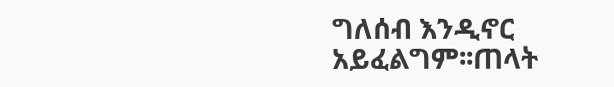ግለሰብ እንዲኖር አይፈልግም፡፡ጠላት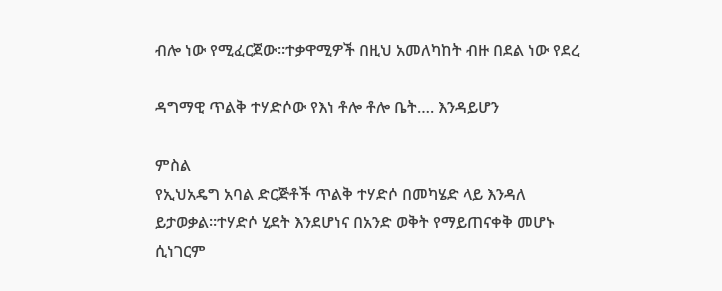ብሎ ነው የሚፈርጀው።ተቃዋሚዎች በዚህ አመለካከት ብዙ በደል ነው የደረ

ዳግማዊ ጥልቅ ተሃድሶው የእነ ቶሎ ቶሎ ቤት…. እንዳይሆን

ምስል
የኢህአዴግ አባል ድርጅቶች ጥልቅ ተሃድሶ በመካሄድ ላይ እንዳለ ይታወቃል።ተሃድሶ ሂደት እንደሆነና በአንድ ወቅት የማይጠናቀቅ መሆኑ ሲነገርም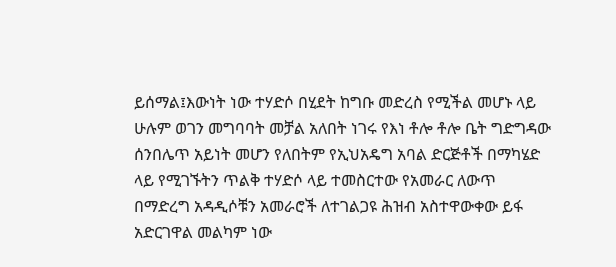ይሰማል፤እውነት ነው ተሃድሶ በሂደት ከግቡ መድረስ የሚችል መሆኑ ላይ ሁሉም ወገን መግባባት መቻል አለበት ነገሩ የእነ ቶሎ ቶሎ ቤት ግድግዳው ሰንበሌጥ አይነት መሆን የለበትም የኢህአዴግ አባል ድርጅቶች በማካሄድ ላይ የሚገኙትን ጥልቅ ተሃድሶ ላይ ተመስርተው የአመራር ለውጥ በማድረግ አዳዲሶቹን አመራሮች ለተገልጋዩ ሕዝብ አስተዋውቀው ይፋ አድርገዋል መልካም ነው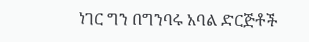ነገር ግን በግንባሩ አባል ድርጅቶች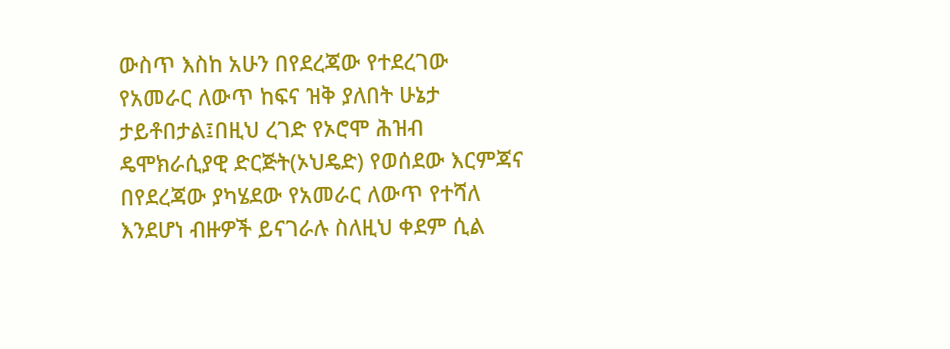ውስጥ እስከ አሁን በየደረጃው የተደረገው የአመራር ለውጥ ከፍና ዝቅ ያለበት ሁኔታ ታይቶበታል፤በዚህ ረገድ የኦሮሞ ሕዝብ ዴሞክራሲያዊ ድርጅት(ኦህዴድ) የወሰደው እርምጃና በየደረጃው ያካሄደው የአመራር ለውጥ የተሻለ እንደሆነ ብዙዎች ይናገራሉ ስለዚህ ቀደም ሲል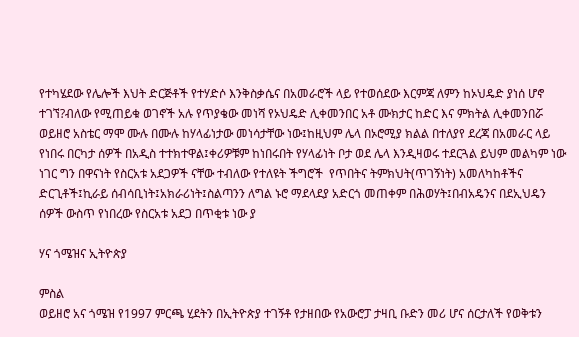የተካሄደው የሌሎች እህት ድርጅቶች የተሃድሶ እንቅስቃሴና በአመራሮች ላይ የተወሰደው እርምጃ ለምን ከኦህዴድ ያነሰ ሆኖ ተገኘ?ብለው የሚጠይቁ ወገኖች አሉ የጥያቄው መነሻ የኦህዴድ ሊቀመንበር አቶ ሙክታር ከድር እና ምክትል ሊቀመንበሯ ወይዘሮ አስቴር ማሞ ሙሉ በሙሉ ከሃላፊነታው መነሳታቸው ነው፤ከዚህም ሌላ በኦሮሚያ ክልል በተለያየ ደረጃ በአመራር ላይ የነበሩ በርካታ ሰዎች በአዲስ ተተክተዋል፤ቀሪዎቹም ከነበሩበት የሃላፊነት ቦታ ወደ ሌላ እንዲዛወሩ ተደርጓል ይህም መልካም ነው ነገር ግን በዋናነት የስርአቱ አደጋዎች ናቸው ተብለው የተለዩት ችግሮች  የጥበትና ትምክህት(ጥገኝነት) አመለካከቶችና ድርጊቶች፤ኪራይ ሰብሳቢነት፤አክራሪነት፤ስልጣንን ለግል ኑሮ ማደላደያ አድርጎ መጠቀም በሕወሃት፤በብአዴንና በደኢህዴን ሰዎች ውስጥ የነበረው የስርአቱ አደጋ በጥቂቱ ነው ያ

ሃና ጎሜዝና ኢትዮጵያ

ምስል
ወይዘሮ አና ጎሜዝ የ1997 ምርጫ ሂደትን በኢትዮጵያ ተገኝቶ የታዘበው የአውሮፓ ታዛቢ ቡድን መሪ ሆና ሰርታለች የወቅቱን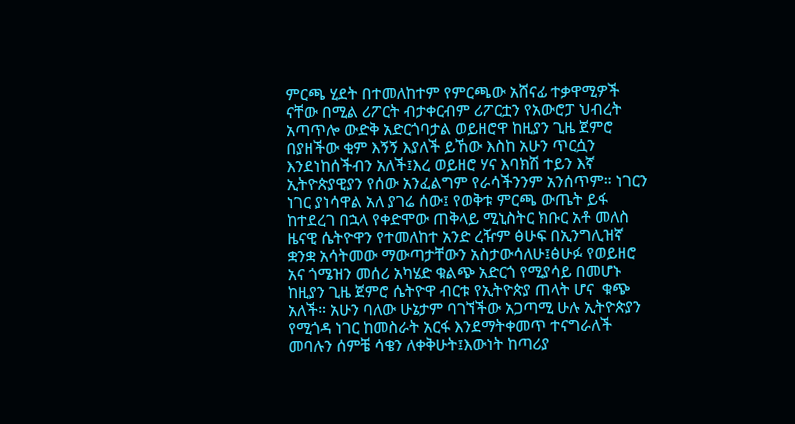ምርጫ ሂደት በተመለከተም የምርጫው አሸናፊ ተቃዋሚዎች ናቸው በሚል ሪፖርት ብታቀርብም ሪፖርቷን የአውሮፓ ህብረት አጣጥሎ ውድቅ አድርጎባታል ወይዘሮዋ ከዚያን ጊዜ ጀምሮ በያዘችው ቂም እኝኝ እያለች ይኸው እስከ አሁን ጥርሷን እንደነከሰችብን አለች፤እረ ወይዘሮ ሃና እባክሽ ተይን እኛ ኢትዮጵያዊያን የሰው አንፈልግም የራሳችንንም አንሰጥም። ነገርን ነገር ያነሳዋል አለ ያገሬ ሰው፤ የወቅቱ ምርጫ ውጤት ይፋ ከተደረገ በኋላ የቀድሞው ጠቅላይ ሚኒስትር ክቡር አቶ መለስ ዜናዊ ሴትዮዋን የተመለከተ አንድ ረዥም ፅሁፍ በኢንግሊዝኛ ቋንቋ አሳትመው ማውጣታቸውን አስታውሳለሁ፤ፅሁፉ የወይዘሮ አና ጎሜዝን መሰሪ አካሄድ ቁልጭ አድርጎ የሚያሳይ በመሆኑ ከዚያን ጊዜ ጀምሮ ሴትዮዋ ብርቱ የኢትዮጵያ ጠላት ሆና  ቁጭ አለች። አሁን ባለው ሁኔታም ባገኘችው አጋጣሚ ሁሉ ኢትዮጵያን የሚጎዳ ነገር ከመስራት አርፋ እንደማትቀመጥ ተናግራለች መባሉን ሰምቼ ሳቄን ለቀቅሁት፤እውነት ከጣሪያ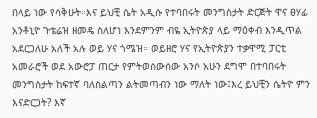በላይ ነው የሳቅሁት።እና ይህቺ ሴት አዲሱ የተባበሩት መንግስታት ድርጅት ዋና ፀሃፊ አንቶኒዮ ጉቴሬዝ ዘመዴ ስለሆነ እንደምንም ብዬ ኢትዮጵያ ላይ ማዕቀብ እንዲጥል አደርጋለሁ አለች አሉ ወይ ሃና ጎሜዝ። ወይዘሮ ሃና የኢትዮጵያን ተቃዋሚ ፓርቲ አመራሮች ወደ አውሮፓ ጠርታ የምትወሰውሰው አንሶ አሁን ደግሞ በተባበሩት መንግስታት ከፍተኛ ባለስልጣን ልትመጣብን ነው ማለት ነው፤እረ ይህቺን ሴትዮ ምን እናድርጋት? እኛ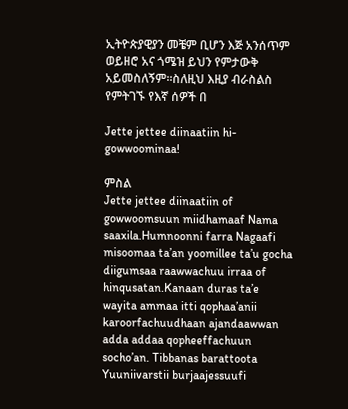ኢትዮጵያዊያን መቼም ቢሆን እጅ አንሰጥም ወይዘሮ አና ጎሜዝ ይህን የምታውቅ አይመስለኝም።ስለዚህ እዚያ ብራስልስ የምትገኙ የእኛ ሰዎች በ

Jette jettee diinaatiin hi-gowwoominaa!

ምስል
Jette jettee diinaatiin of gowwoomsuun miidhamaaf Nama saaxila.Humnoonni farra Nagaafi misoomaa ta’an yoomillee ta’u gocha diigumsaa raawwachuu irraa of hinqusatan.Kanaan duras ta’e wayita ammaa itti qophaa’anii karoorfachuudhaan ajandaawwan adda addaa qopheeffachuun socho’an. Tibbanas barattoota Yuuniivarstii burjaajessuufi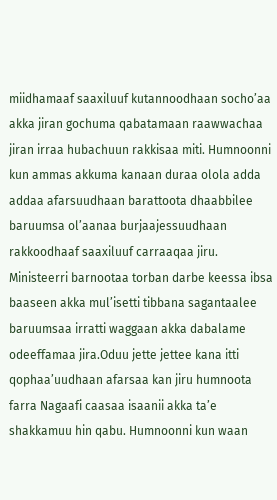miidhamaaf saaxiluuf kutannoodhaan socho’aa akka jiran gochuma qabatamaan raawwachaa jiran irraa hubachuun rakkisaa miti. Humnoonni kun ammas akkuma kanaan duraa olola adda addaa afarsuudhaan barattoota dhaabbilee baruumsa ol’aanaa burjaajessuudhaan rakkoodhaaf saaxiluuf carraaqaa jiru. Ministeerri barnootaa torban darbe keessa ibsa baaseen akka mul’isetti tibbana sagantaalee baruumsaa irratti waggaan akka dabalame odeeffamaa jira.Oduu jette jettee kana itti qophaa’uudhaan afarsaa kan jiru humnoota farra Nagaafi caasaa isaanii akka ta’e shakkamuu hin qabu. Humnoonni kun waan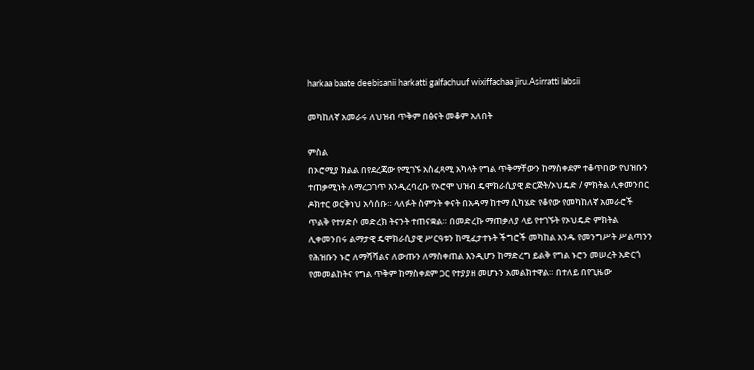harkaa baate deebisanii harkatti galfachuuf wixiffachaa jiru.Asirratti labsii

መካከለኛ አመራሩ ለህዝብ ጥቅም በፅናት መቆም አለበት

ምስል
በኦሮሚያ ክልል በየደረጃው የሚገኙ አስፈጻሚ አካላት የግል ጥቅማቸውን ከማስቀደም ተቆጥበው የህዝቡን ተጠቃሚነት ለማረጋገጥ እንዲረባረቡ የኦሮሞ ህዝብ ዴሞክራሲያዊ ድርጅት/ኦህዴድ / ምክትል ሊቀመንበር ዶክተር ወርቅነህ አሳሰቡ። ላለፉት ስምንት ቀናት በአዳማ ከተማ ሲካሄድ የቆየው የመካከለኛ አመራሮች ጥልቅ የተሃድሶ መድረክ ትናንት ተጠናቋል። በመድረኩ ማጠቃለያ ላይ የተገኙት የኦህዴድ ምክትል ሊቀመንበሩ ልማታዊ ዴሞክራሲያዊ ሥርዓቱን ከሚፈታተኑት ችግሮች መካከል አንዱ የመንግሥት ሥልጣንን የሕዝቡን ኑሮ ለማሻሻልና ለውጡን ለማስቀጠል እንዲሆን ከማድረግ ይልቅ የግል ኑሮን መሠረት አድርጎ የመመልከትና የግል ጥቅም ከማስቀደም ጋር የተያያዘ መሆኑን አመልክተዋል። በተለይ በየጊዜው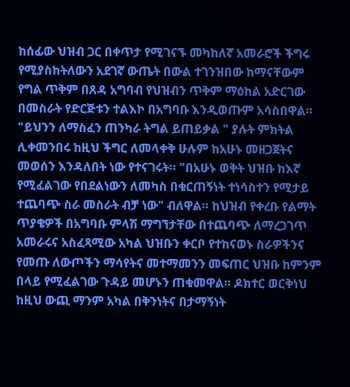ከሰፊው ህዝብ ጋር በቀጥታ የሚገናኙ መካከለኛ አመራሮች ችግሩ የሚያስከትለውን አደገኛ ውጤት በውል ተገንዝበው ከማናቸውም የግል ጥቅም በጸዳ አግባብ የህዝብን ጥቅም ማዕከል አድርገው በመስራት የድርጅቱን ተልእኮ በአግባቡ እንዲወጡም አሳስበዋል። "ይህንን ለማስፈን ጠንካራ ትግል ይጠይቃል " ያሉት ምክትል ሊቀመንበሩ ከዚህ ችግር ለመላቀቅ ሁሉም ከአሁኑ መዘጋጀትና መወሰን እንዳለበት ነው የተናገሩት። "በአሁኑ ወቅት ህዝቡ ከእኛ የሚፈልገው የበደልነውን ለመካስ በቁርጠኝነት ተነሳስተን የሚታይ ተጨባጭ ስራ መስራት ብቻ ነው" ብለዋል። ከህዝብ የቀረቡ የልማት ጥያቄዎች በአግባቡ ምላሽ ማግኘታቸው በተጨባጭ ለማረጋገጥ አመራሩና አስፈጻሚው አካል ህዝቡን ቀርቦ የተከናወኑ ስራዎችንና የመጡ ለውጦችን ማሳየትና መተማመንን መፍጠር ህዝቡ ከምንም በላይ የሚፈልገው ጉዳይ መሆኑን ጠቁመዋል። ዶክተር ወርቅነህ ከዚህ ውጪ ማንም አካል በቅንነትና በታማኝነት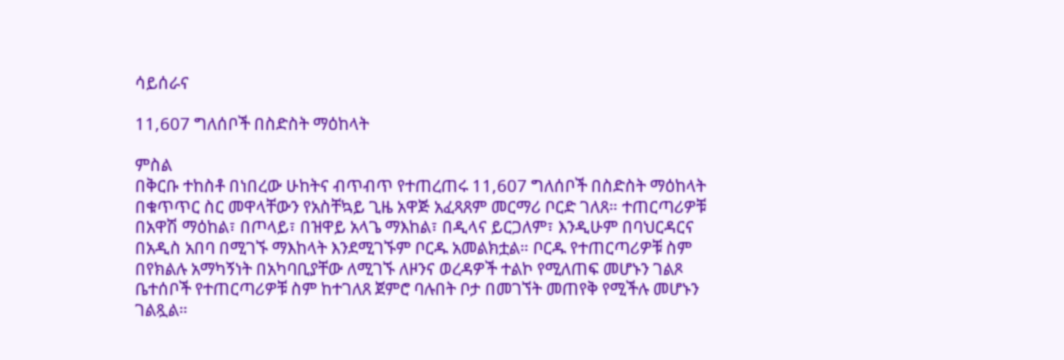ሳይሰራና

11,607 ግለሰቦች በስድስት ማዕከላት

ምስል
በቅርቡ ተከስቶ በነበረው ሁከትና ብጥብጥ የተጠረጠሩ 11,607 ግለሰቦች በስድስት ማዕከላት በቁጥጥር ስር መዋላቸውን የአስቸኳይ ጊዜ አዋጅ አፈጻጸም መርማሪ ቦርድ ገለጸ። ተጠርጣሪዎቹ በአዋሽ ማዕከል፣ በጦላይ፣ በዝዋይ አላጌ ማእከል፣ በዲላና ይርጋለም፣ እንዲሁም በባህርዳርና በአዲስ አበባ በሚገኙ ማእከላት እንደሚገኙም ቦርዱ አመልክቷል። ቦርዱ የተጠርጣሪዎቹ ስም በየክልሉ አማካኝነት በአካባቢያቸው ለሚገኙ ለዞንና ወረዳዎች ተልኮ የሚለጠፍ መሆኑን ገልጾ ቤተሰቦች የተጠርጣሪዎቹ ስም ከተገለጸ ጀምሮ ባሉበት ቦታ በመገኘት መጠየቅ የሚችሉ መሆኑን ገልጿል።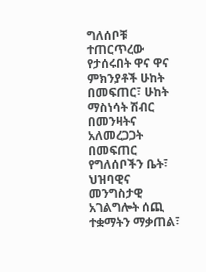ግለሰቦቹ ተጠርጥረው የታሰሩበት ዋና ዋና ምክንያቶች ሁከት በመፍጠር፣ ሁከት ማስነሳት ሽብር በመንዛትና አለመረጋጋት በመፍጠር የግለሰቦችን ቤት፣ ህዝባዊና መንግስታዊ   አገልግሎት ሰጪ ተቋማትን ማቃጠል፣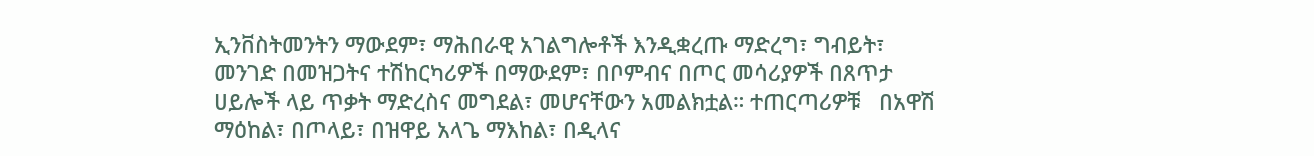ኢንቨስትመንትን ማውደም፣ ማሕበራዊ አገልግሎቶች እንዲቋረጡ ማድረግ፣ ግብይት፣   መንገድ በመዝጋትና ተሽከርካሪዎች በማውደም፣ በቦምብና በጦር መሳሪያዎች በጸጥታ ሀይሎች ላይ ጥቃት ማድረስና መግደል፣ መሆናቸውን አመልክቷል። ተጠርጣሪዎቹ   በአዋሽ ማዕከል፣ በጦላይ፣ በዝዋይ አላጌ ማእከል፣ በዲላና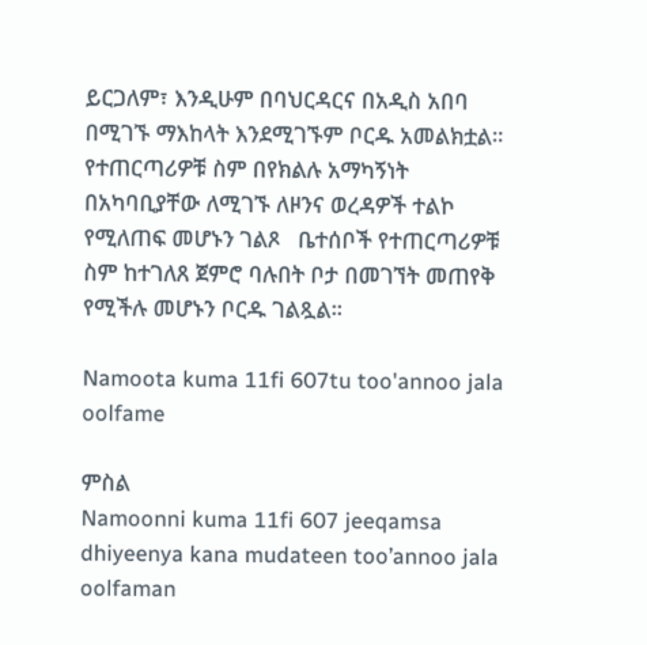ይርጋለም፣ እንዲሁም በባህርዳርና በአዲስ አበባ በሚገኙ ማእከላት እንደሚገኙም ቦርዱ አመልክቷል። የተጠርጣሪዎቹ ስም በየክልሉ አማካኝነት በአካባቢያቸው ለሚገኙ ለዞንና ወረዳዎች ተልኮ የሚለጠፍ መሆኑን ገልጾ   ቤተሰቦች የተጠርጣሪዎቹ ስም ከተገለጸ ጀምሮ ባሉበት ቦታ በመገኘት መጠየቅ የሚችሉ መሆኑን ቦርዱ ገልጿል።

Namoota kuma 11fi 607tu too'annoo jala oolfame

ምስል
Namoonni kuma 11fi 607 jeeqamsa dhiyeenya kana mudateen too’annoo jala oolfaman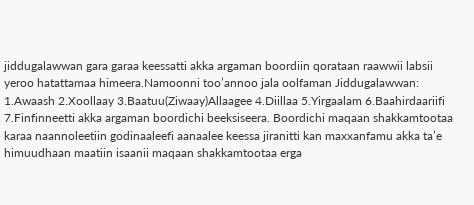jiddugalawwan gara garaa keessatti akka argaman boordiin qorataan raawwii labsii yeroo hatattamaa himeera.Namoonni too’annoo jala oolfaman Jiddugalawwan: 1.Awaash 2.Xoollaay 3.Baatuu(Ziwaay)Allaagee 4.Diillaa 5.Yirgaalam 6.Baahirdaariifi 7.Finfinneetti akka argaman boordichi beeksiseera. Boordichi maqaan shakkamtootaa karaa naannoleetiin godinaaleefi aanaalee keessa jiranitti kan maxxanfamu akka ta’e himuudhaan maatiin isaanii maqaan shakkamtootaa erga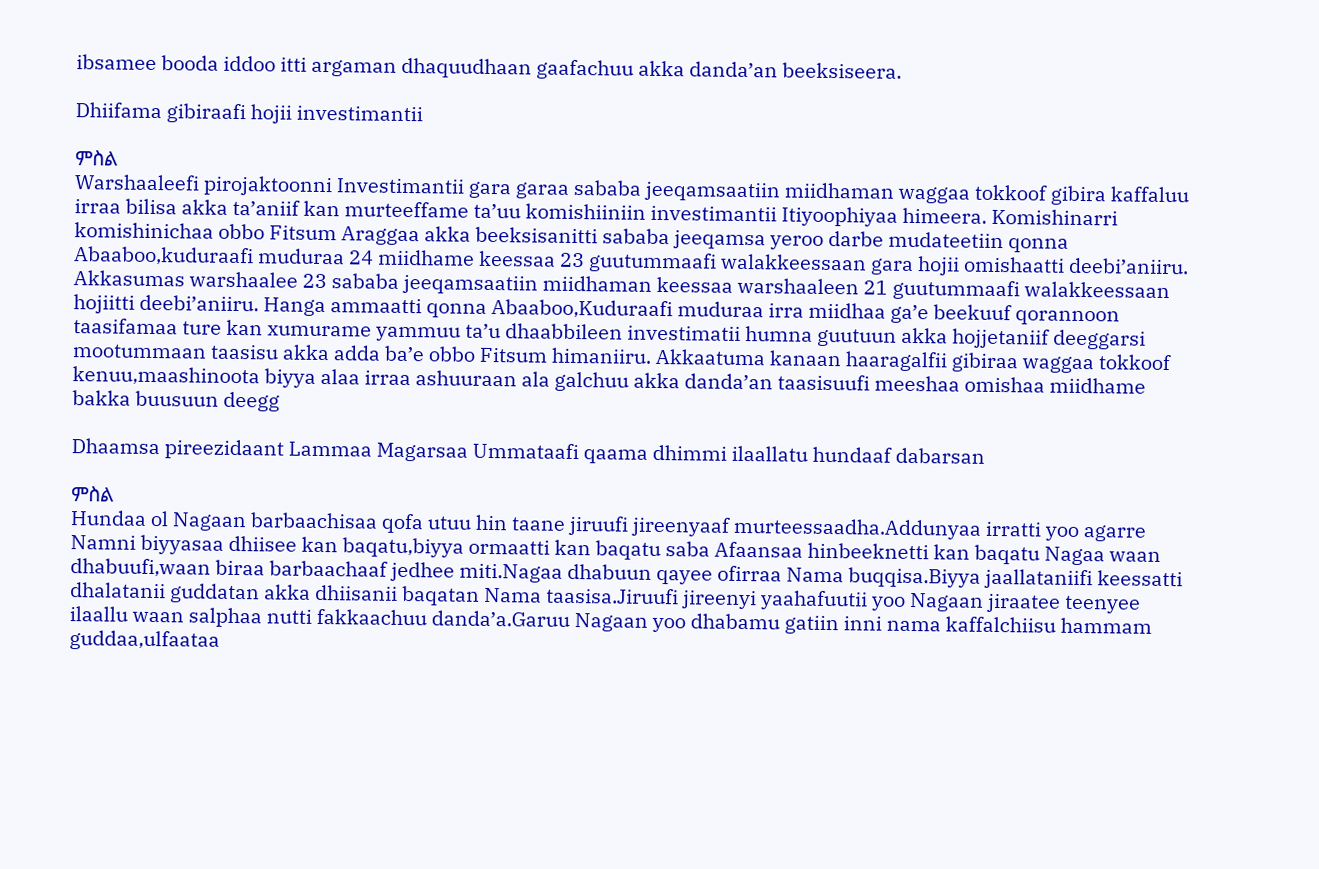ibsamee booda iddoo itti argaman dhaquudhaan gaafachuu akka danda’an beeksiseera.

Dhiifama gibiraafi hojii investimantii

ምስል
Warshaaleefi pirojaktoonni Investimantii gara garaa sababa jeeqamsaatiin miidhaman waggaa tokkoof gibira kaffaluu irraa bilisa akka ta’aniif kan murteeffame ta’uu komishiiniin investimantii Itiyoophiyaa himeera. Komishinarri komishinichaa obbo Fitsum Araggaa akka beeksisanitti sababa jeeqamsa yeroo darbe mudateetiin qonna Abaaboo,kuduraafi muduraa 24 miidhame keessaa 23 guutummaafi walakkeessaan gara hojii omishaatti deebi’aniiru. Akkasumas warshaalee 23 sababa jeeqamsaatiin miidhaman keessaa warshaaleen 21 guutummaafi walakkeessaan hojiitti deebi’aniiru. Hanga ammaatti qonna Abaaboo,Kuduraafi muduraa irra miidhaa ga’e beekuuf qorannoon taasifamaa ture kan xumurame yammuu ta’u dhaabbileen investimatii humna guutuun akka hojjetaniif deeggarsi mootummaan taasisu akka adda ba’e obbo Fitsum himaniiru. Akkaatuma kanaan haaragalfii gibiraa waggaa tokkoof kenuu,maashinoota biyya alaa irraa ashuuraan ala galchuu akka danda’an taasisuufi meeshaa omishaa miidhame bakka buusuun deegg

Dhaamsa pireezidaant Lammaa Magarsaa Ummataafi qaama dhimmi ilaallatu hundaaf dabarsan

ምስል
Hundaa ol Nagaan barbaachisaa qofa utuu hin taane jiruufi jireenyaaf murteessaadha.Addunyaa irratti yoo agarre Namni biyyasaa dhiisee kan baqatu,biyya ormaatti kan baqatu saba Afaansaa hinbeeknetti kan baqatu Nagaa waan dhabuufi,waan biraa barbaachaaf jedhee miti.Nagaa dhabuun qayee ofirraa Nama buqqisa.Biyya jaallataniifi keessatti dhalatanii guddatan akka dhiisanii baqatan Nama taasisa.Jiruufi jireenyi yaahafuutii yoo Nagaan jiraatee teenyee ilaallu waan salphaa nutti fakkaachuu danda’a.Garuu Nagaan yoo dhabamu gatiin inni nama kaffalchiisu hammam guddaa,ulfaataa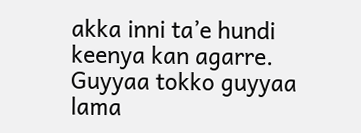akka inni ta’e hundi keenya kan agarre. Guyyaa tokko guyyaa lama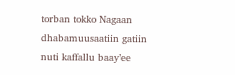torban tokko Nagaan dhabamuusaatiin gatiin nuti kaffallu baay’ee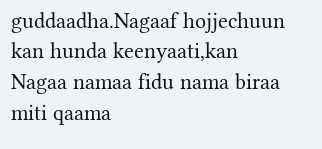guddaadha.Nagaaf hojjechuun kan hunda keenyaati,kan Nagaa namaa fidu nama biraa miti qaama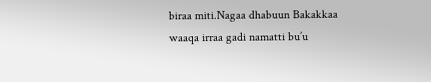biraa miti.Nagaa dhabuun Bakakkaa waaqa irraa gadi namatti bu’u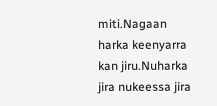miti.Nagaan harka keenyarra kan jiru.Nuharka jira nukeessa jira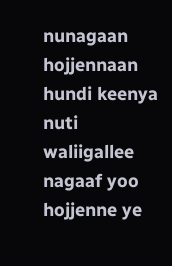nunagaan hojjennaan hundi keenya nuti waliigallee nagaaf yoo hojjenne ye